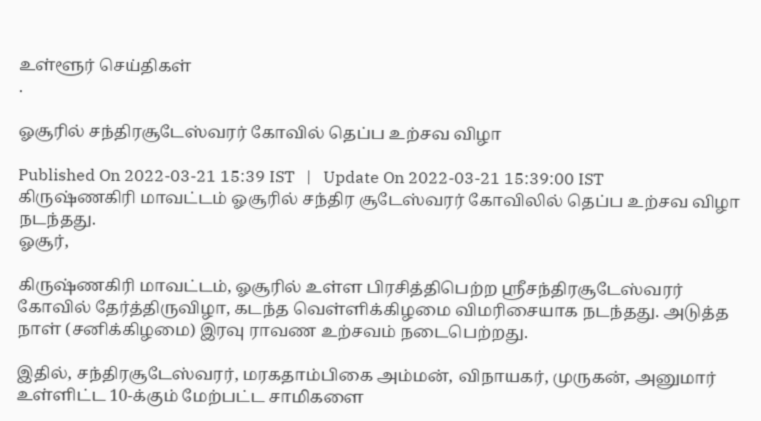உள்ளூர் செய்திகள்
.

ஓசூரில் சந்திரசூடேஸ்வரர் கோவில் தெப்ப உற்சவ விழா

Published On 2022-03-21 15:39 IST   |   Update On 2022-03-21 15:39:00 IST
கிருஷ்ணகிரி மாவட்டம் ஓசூரில் சந்திர சூடேஸ்வரர் கோவிலில் தெப்ப உற்சவ விழா நடந்தது.
ஓசூர்,

கிருஷ்ணகிரி மாவட்டம், ஓசூரில் உள்ள பிரசித்திபெற்ற ஸ்ரீசந்திரசூடேஸ்வரர் கோவில் தேர்த்திருவிழா, கடந்த வெள்ளிக்கிழமை விமரிசையாக நடந்தது. அடுத்த நாள் (சனிக்கிழமை) இரவு ராவண உற்சவம் நடைபெற்றது.

இதில், சந்திரசூடேஸ்வரர், மரகதாம்பிகை அம்மன், விநாயகர், முருகன், அனுமார் உள்ளிட்ட 10-க்கும் மேற்பட்ட சாமிகளை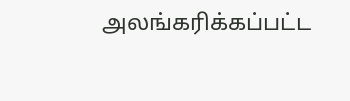அலங்கரிக்கப்பட்ட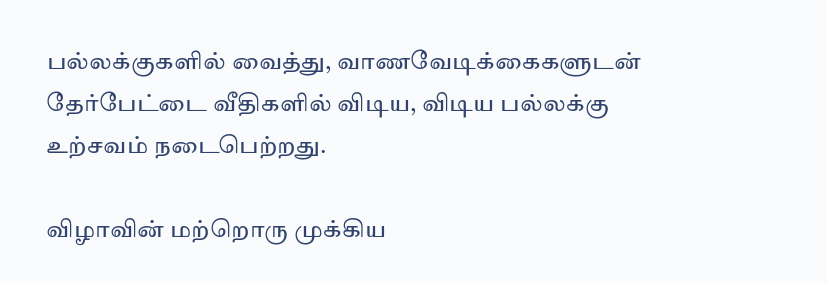பல்லக்குகளில் வைத்து, வாணவேடிக்கைகளுடன் தேர்பேட்டை வீதிகளில் விடிய, விடிய பல்லக்கு உற்சவம் நடைபெற்றது.

விழாவின் மற்றொரு முக்கிய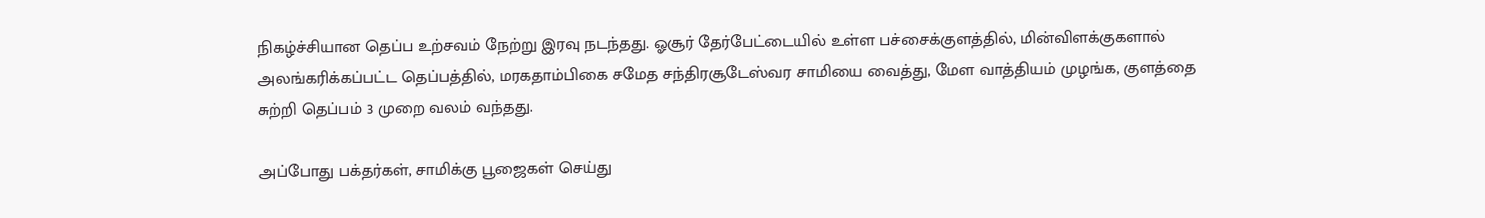நிகழ்ச்சியான தெப்ப உற்சவம் நேற்று இரவு நடந்தது. ஓசூர் தேர்பேட்டையில் உள்ள பச்சைக்குளத்தில், மின்விளக்குகளால் அலங்கரிக்கப்பட்ட தெப்பத்தில், மரகதாம்பிகை சமேத சந்திரசூடேஸ்வர சாமியை வைத்து, மேள வாத்தியம் முழங்க, குளத்தை சுற்றி தெப்பம் 3 முறை வலம் வந்தது.

அப்போது பக்தர்கள், சாமிக்கு பூஜைகள் செய்து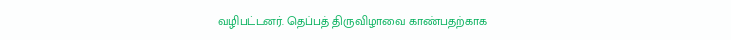வழிபட்டனர். தெப்பத் திருவிழாவை காண்பதற்காக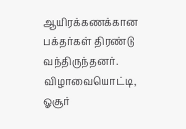ஆயிரக்கணக்கான பக்தர்கள் திரண்டு வந்திருந்தனர். விழாவையொட்டி, ஓசூர்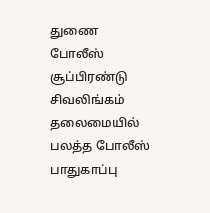துணை போலீஸ் சூப்பிரண்டு சிவலிங்கம் தலைமையில் பலத்த போலீஸ் பாதுகாப்பு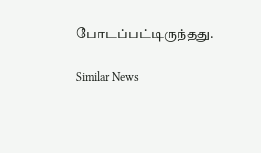போடப்பட்டிருந்தது.

Similar News